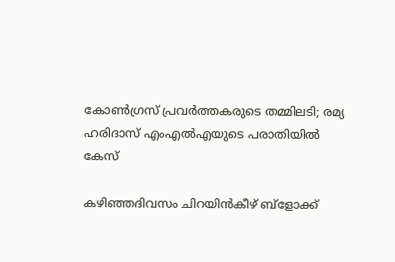കോൺഗ്രസ് പ്രവർത്തകരുടെ തമ്മിലടി; രമ്യ ഹരിദാസ് എംഎൽഎയുടെ പരാതിയിൽ കേസ്

കഴിഞ്ഞദിവസം ചിറയിൻകീഴ് ബ്ളോക്ക്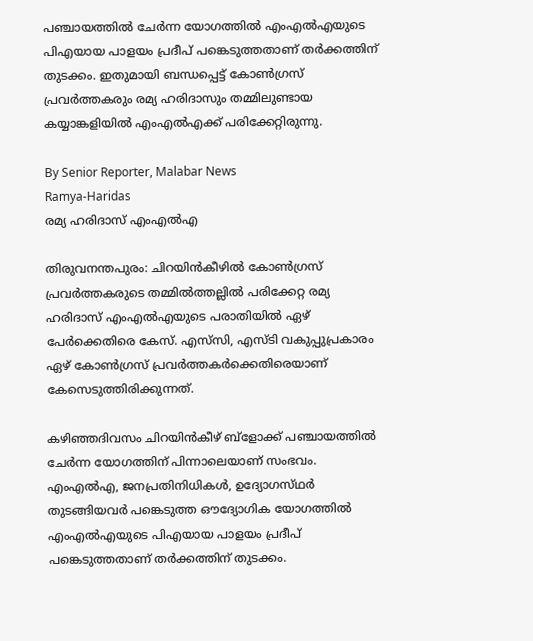പഞ്ചായത്തിൽ ചേർന്ന യോഗത്തിൽ എംഎൽഎയുടെ പിഎയായ പാളയം പ്രദീപ് പങ്കെടുത്തതാണ് തർക്കത്തിന് തുടക്കം. ഇതുമായി ബന്ധപ്പെട്ട് കോൺഗ്രസ് പ്രവർത്തകരും രമ്യ ഹരിദാസും തമ്മിലുണ്ടായ കയ്യാങ്കളിയിൽ എംഎൽഎക്ക് പരിക്കേറ്റിരുന്നു.

By Senior Reporter, Malabar News
Ramya-Haridas
രമ്യ ഹരിദാസ് എംഎൽഎ

തിരുവനന്തപുരം: ചിറയിൻകീഴിൽ കോൺഗ്രസ് പ്രവർത്തകരുടെ തമ്മിൽത്തല്ലിൽ പരിക്കേറ്റ രമ്യ ഹരിദാസ് എംഎൽഎയുടെ പരാതിയിൽ ഏഴ് പേർക്കെതിരെ കേസ്. എസ്‌സി, എസ്‌ടി വകുപ്പുപ്രകാരം ഏഴ് കോൺഗ്രസ് പ്രവർത്തകർക്കെതിരെയാണ് കേസെടുത്തിരിക്കുന്നത്.

കഴിഞ്ഞദിവസം ചിറയിൻകീഴ് ബ്ളോക്ക് പഞ്ചായത്തിൽ ചേർന്ന യോഗത്തിന് പിന്നാലെയാണ് സംഭവം. എംഎൽഎ, ജനപ്രതിനിധികൾ, ഉദ്യോഗസ്‌ഥർ തുടങ്ങിയവർ പങ്കെടുത്ത ഔദ്യോഗിക യോഗത്തിൽ എംഎൽഎയുടെ പിഎയായ പാളയം പ്രദീപ് പങ്കെടുത്തതാണ് തർക്കത്തിന് തുടക്കം.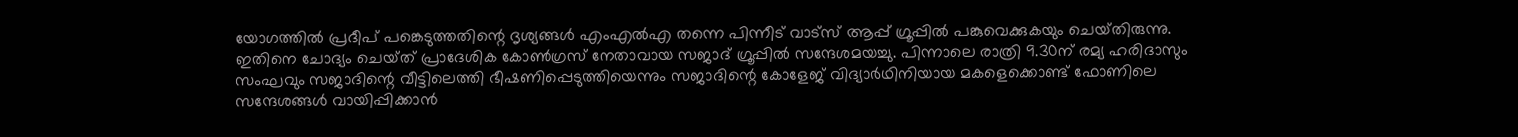യോഗത്തിൽ പ്രദീപ് പങ്കെടുത്തതിന്റെ ദൃശ്യങ്ങൾ എംഎൽഎ തന്നെ പിന്നീട് വാട്‌സ് ആപ്പ് ഗ്രൂപ്പിൽ പങ്കുവെക്കുകയും ചെയ്‌തിരുന്നു. ഇതിനെ ചോദ്യം ചെയ്‌ത്‌ പ്രാദേശിക കോൺഗ്രസ് നേതാവായ സജാദ് ഗ്രൂപ്പിൽ സന്ദേശമയച്ചു. പിന്നാലെ രാത്രി 9.30ന് രമ്യ ഹരിദാസും സംഘവും സജാദിന്റെ വീട്ടിലെത്തി ഭീഷണിപ്പെടുത്തിയെന്നും സജാദിന്റെ കോളേജ് വിദ്യാർഥിനിയായ മകളെക്കൊണ്ട് ഫോണിലെ സന്ദേശങ്ങൾ വായിപ്പിക്കാൻ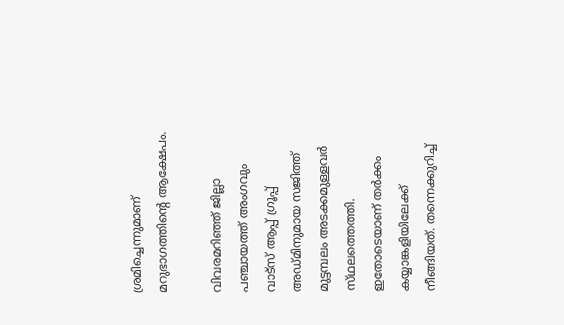ശ്രമിച്ചെന്നുമാണ് മറുഭാഗത്തിന്റെ ആക്ഷേപം.

വിവരമറിഞ്ഞ് ജില്ലാ പഞ്ചായത്ത് അംഗവും വാട്‌സ് ആപ്പ് ഗ്രൂപ്പ് അഡ്‌മിനുമായ സജിത്ത് മുട്ടമ്പലം അടക്കമുള്ളവർ സ്‌ഥലത്തെത്തി. ഇതോടെയാണ് തർക്കം കയ്യാങ്കളിയിലേക്ക് നീങ്ങിയത്. തന്നെക്കുറിച്ച്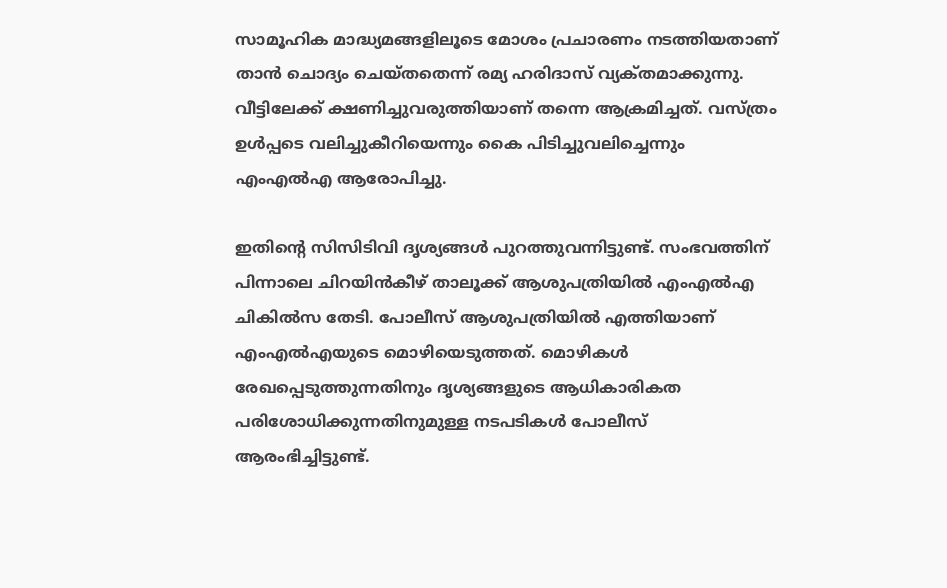സാമൂഹിക മാദ്ധ്യമങ്ങളിലൂടെ മോശം പ്രചാരണം നടത്തിയതാണ് താൻ ചൊദ്യം ചെയ്‌തതെന്ന്‌ രമ്യ ഹരിദാസ് വ്യക്‌തമാക്കുന്നു. വീട്ടിലേക്ക് ക്ഷണിച്ചുവരുത്തിയാണ് തന്നെ ആക്രമിച്ചത്. വസ്‌ത്രം ഉൾപ്പടെ വലിച്ചുകീറിയെന്നും കൈ പിടിച്ചുവലിച്ചെന്നും എംഎൽഎ ആരോപിച്ചു.

ഇതിന്റെ സിസിടിവി ദൃശ്യങ്ങൾ പുറത്തുവന്നിട്ടുണ്ട്. സംഭവത്തിന് പിന്നാലെ ചിറയിൻകീഴ് താലൂക്ക് ആശുപത്രിയിൽ എംഎൽഎ ചികിൽസ തേടി. പോലീസ് ആശുപത്രിയിൽ എത്തിയാണ് എംഎൽഎയുടെ മൊഴിയെടുത്തത്. മൊഴികൾ രേഖപ്പെടുത്തുന്നതിനും ദൃശ്യങ്ങളുടെ ആധികാരികത പരിശോധിക്കുന്നതിനുമുള്ള നടപടികൾ പോലീസ് ആരംഭിച്ചിട്ടുണ്ട്.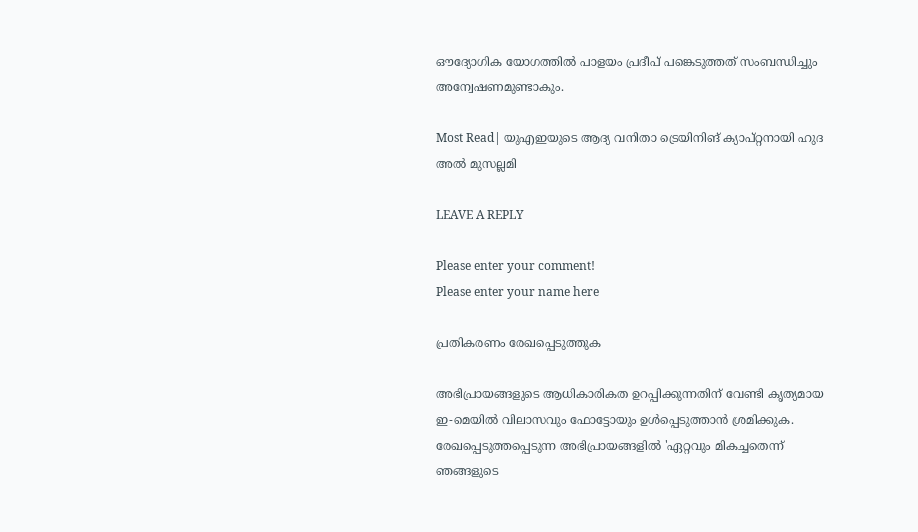ഔദ്യോഗിക യോഗത്തിൽ പാളയം പ്രദീപ് പങ്കെടുത്തത് സംബന്ധിച്ചും അന്വേഷണമുണ്ടാകും.

Most Read| യുഎഇയുടെ ആദ്യ വനിതാ ട്രെയിനിങ് ക്യാപ്റ്റനായി ഹുദ അൽ മുസല്ലമി

LEAVE A REPLY

Please enter your comment!
Please enter your name here

പ്രതികരണം രേഖപ്പെടുത്തുക

അഭിപ്രായങ്ങളുടെ ആധികാരികത ഉറപ്പിക്കുന്നതിന് വേണ്ടി കൃത്യമായ ഇ-മെയിൽ വിലാസവും ഫോട്ടോയും ഉൾപ്പെടുത്താൻ ശ്രമിക്കുക. രേഖപ്പെടുത്തപ്പെടുന്ന അഭിപ്രായങ്ങളിൽ 'ഏറ്റവും മികച്ചതെന്ന് ഞങ്ങളുടെ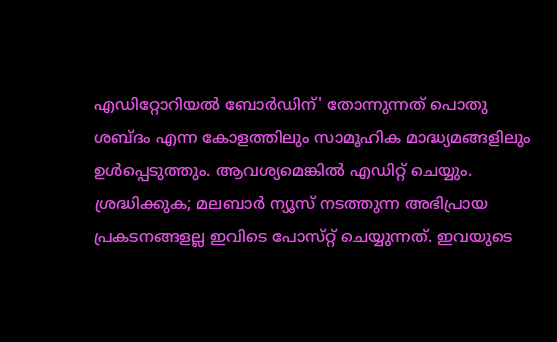എഡിറ്റോറിയൽ ബോർഡിന്' തോന്നുന്നത് പൊതു ശബ്‌ദം എന്ന കോളത്തിലും സാമൂഹിക മാദ്ധ്യമങ്ങളിലും ഉൾപ്പെടുത്തും. ആവശ്യമെങ്കിൽ എഡിറ്റ് ചെയ്യും. ശ്രദ്ധിക്കുക; മലബാർ ന്യൂസ് നടത്തുന്ന അഭിപ്രായ പ്രകടനങ്ങളല്ല ഇവിടെ പോസ്‌റ്റ് ചെയ്യുന്നത്. ഇവയുടെ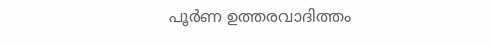പൂർണ ഉത്തരവാദിത്തം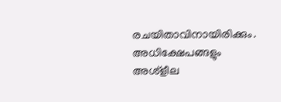രചയിതാവിനായിരിക്കും. അധിക്ഷേപങ്ങളും അശ്‌ളീല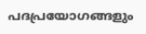പദപ്രയോഗങ്ങളും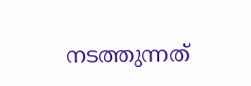നടത്തുന്നത്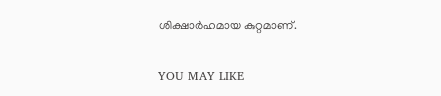ശിക്ഷാർഹമായ കുറ്റമാണ്.

YOU MAY LIKE